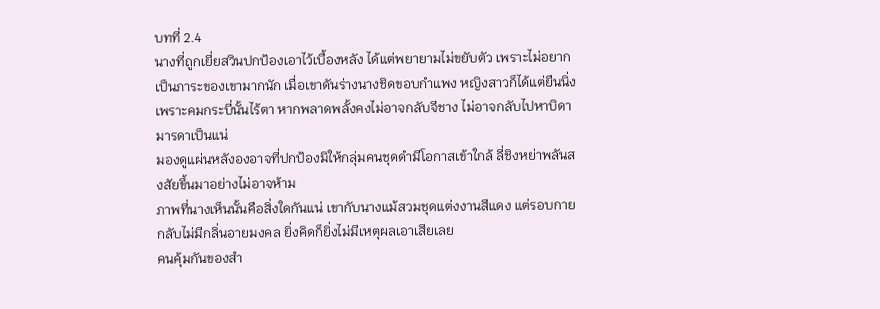บทที่ 2.4
นางที่ถูกเยี่ยสวินปกป้องเอาไว้เบื้องหลัง ได้แต่พยายามไม่ขยับตัว เพราะไม่อยากเป็นภาระของเขามากนัก เมื่อเขาดันร่างนางชิดขอบกำแพง หญิงสาวก็ได้แต่ยืนนิ่ง เพราะคมกระบี่นั้นไร้ตา หากพลาดพลั้งคงไม่อาจกลับจีชาง ไม่อาจกลับไปหาบิดามารดาเป็นแน่
มองดูแผ่นหลังองอาจที่ปกป้องมิให้กลุ่มคนชุดดำมีโอกาสเข้าใกล้ ลี่ชิงหย่าพลันสงสัยขึ้นมาอย่างไม่อาจห้าม
ภาพที่นางเห็นนั้นคือสิ่งใดกันแน่ เขากับนางแม้สวมชุดแต่งงานสีแดง แต่รอบกายกลับไม่มีกลิ่นอายมงคล ยิ่งคิดก็ยิ่งไม่มีเหตุผลเอาเสียเลย
คนคุ้มกันของสำ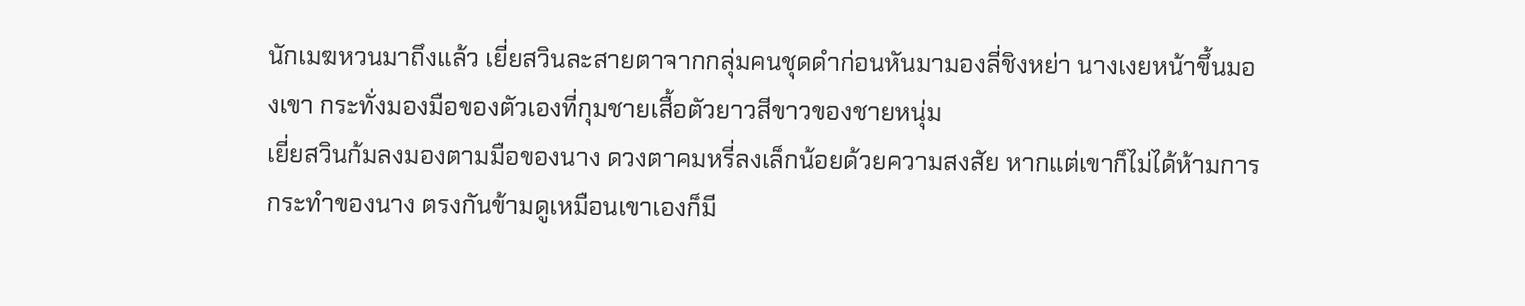นักเมฆหวนมาถึงแล้ว เยี่ยสวินละสายตาจากกลุ่มคนชุดดำก่อนหันมามองลี่ชิงหย่า นางเงยหน้าขึ้นมองเขา กระทั่งมองมือของตัวเองที่กุมชายเสื้อตัวยาวสีขาวของชายหนุ่ม
เยี่ยสวินก้มลงมองตามมือของนาง ดวงตาคมหรี่ลงเล็กน้อยด้วยความสงสัย หากแต่เขาก็ไม่ได้ห้ามการกระทำของนาง ตรงกันข้ามดูเหมือนเขาเองก็มี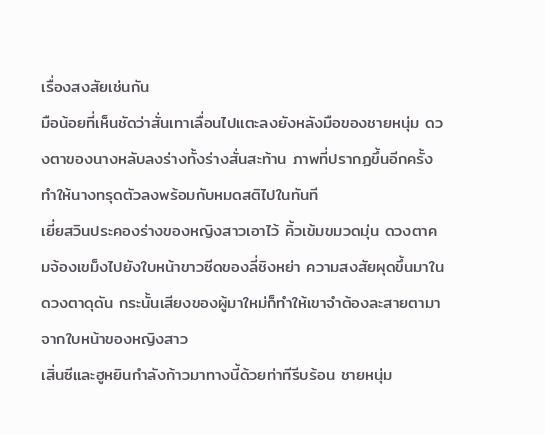เรื่องสงสัยเช่นกัน
มือน้อยที่เห็นชัดว่าสั่นเทาเลื่อนไปแตะลงยังหลังมือของชายหนุ่ม ดวงตาของนางหลับลงร่างทั้งร่างสั่นสะท้าน ภาพที่ปรากฏขึ้นอีกครั้ง ทำให้นางทรุดตัวลงพร้อมกับหมดสติไปในทันที
เยี่ยสวินประคองร่างของหญิงสาวเอาไว้ คิ้วเข้มขมวดมุ่น ดวงตาคมจ้องเขม็งไปยังใบหน้าขาวซีดของลี่ชิงหย่า ความสงสัยผุดขึ้นมาในดวงตาดุดัน กระนั้นเสียงของผู้มาใหม่ก็ทำให้เขาจำต้องละสายตามาจากใบหน้าของหญิงสาว
เสิ่นซีและฮูหยินกำลังก้าวมาทางนี้ด้วยท่าทีรีบร้อน ชายหนุ่ม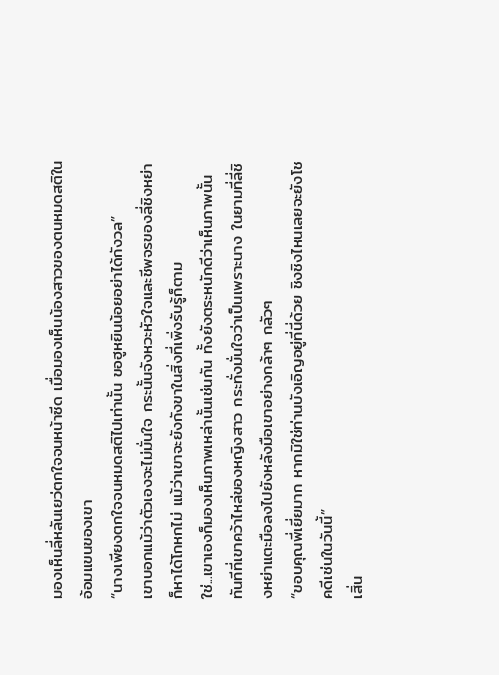มองเห็นลี่หลันเยว่ตกใจจนหน้าซีด เมื่อมองเห็นน้องสาวของตนหมดสติในอ้อมแขนของเขา
“นางเพียงตกใจจนหมดสติไปเท่านั้น ขอฮูหยินน้อยอย่าได้กังวล”
เขาบอกแม้ว่าตัวเองจะไม่มั่นใจ กระนั้นจังหวะหัวใจและชีพจรของลี่ชิงหย่าก็หาได้โกหกไม่ แม้ว่าเขาจะยังกังขาในสิ่งที่เพิ่งรับรู้ก็ตาม
ใช่...เขาเองก็มองเห็นภาพเหล่านั้นเช่นกัน ทั้งยังตระหนักดีว่าเห็นภาพนั้น ทันทีที่เขาคว้าไหล่ของหญิงสาว กระทั่งมั่นใจว่าเป็นเพราะนาง ในยามที่ลี่ชิงหย่าแตะมือลงไปยังหลังมือเขาอย่างกล้าๆ กลัวๆ
“ขอบคุณพี่เยี่ยมาก หากมิใช่ท่านบังเอิญอยู่ที่นี่ด้วย ชิงชิงไหนเลยจะยังโชคดีเช่นในวันนี้”
เสิ่น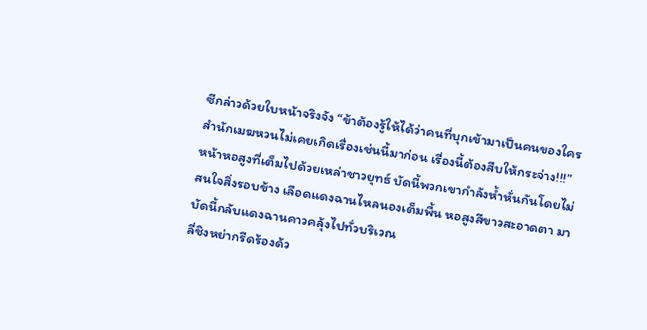ซีกล่าวด้วยใบหน้าจริงจัง “ข้าต้องรู้ให้ได้ว่าคนที่บุกเข้ามาเป็นคนของใคร สำนักเมฆหวนไม่เคยเกิดเรื่องเช่นนี้มาก่อน เรื่องนี้ต้องสืบให้กระจ่าง!!!”
หน้าหอสูงที่เต็มไปด้วยเหล่าชาวยุทธ์ บัดนี้พวกเขากำลังห้ำหั่นกันโดยไม่สนใจสิ่งรอบข้าง เลือดแดงฉานไหลนองเต็มพื้น หอสูงสีขาวสะอาดตา มาบัดนี้กลับแดงฉานคาวคลุ้งไปทั่วบริเวณ
ลี่ชิงหย่ากรีดร้องด้ว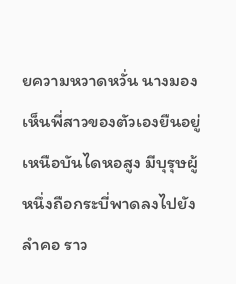ยความหวาดหวั่น นางมองเห็นพี่สาวของตัวเองยืนอยู่เหนือบันไดหอสูง มีบุรุษผู้หนึ่งถือกระบี่พาดลงไปยังลำคอ ราว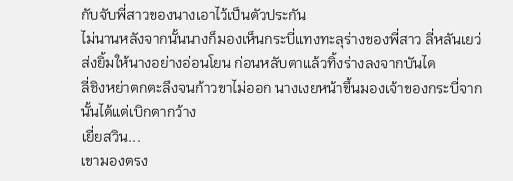กับจับพี่สาวของนางเอาไว้เป็นตัวประกัน
ไม่นานหลังจากนั้นนางก็มองเห็นกระบี่แทงทะลุร่างของพี่สาว ลี่หลันเยว่ส่งยิ้มให้นางอย่างอ่อนโยน ก่อนหลับตาแล้วทิ้งร่างลงจากบันได
ลี่ชิงหย่าตกตะลึงจนก้าวขาไม่ออก นางเงยหน้าขึ้นมองเจ้าของกระบี่จากนั้นได้แต่เบิกตากว้าง
เยี่ยสวิน...
เขามองตรง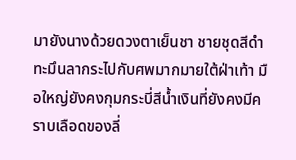มายังนางด้วยดวงตาเย็นชา ชายชุดสีดำทะมึนลากระไปกับศพมากมายใต้ฝ่าเท้า มือใหญ่ยังคงกุมกระบี่สีน้ำเงินที่ยังคงมีคราบเลือดของลี่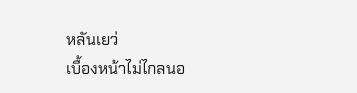หลันเยว่
เบื้องหน้าไม่ไกลนอ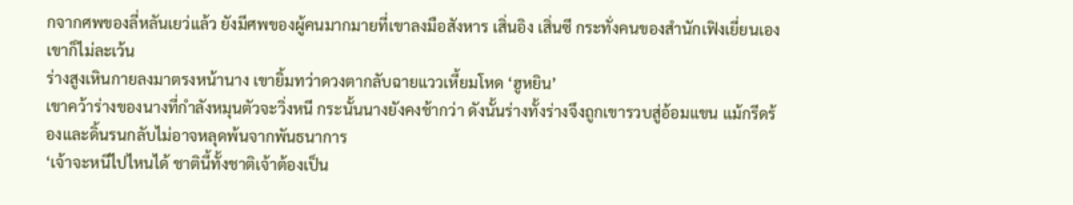กจากศพของลี่หลันเยว่แล้ว ยังมีศพของผู้คนมากมายที่เขาลงมือสังหาร เสิ่นอิง เสิ่นซี กระทั่งคนของสำนักเฟิงเยี่ยนเองเขาก็ไม่ละเว้น
ร่างสูงเหินกายลงมาตรงหน้านาง เขายิ้มทว่าดวงตากลับฉายแววเหี้ยมโหด ‘ฮูหยิน’
เขาคว้าร่างของนางที่กำลังหมุนตัวจะวิ่งหนี กระนั้นนางยังคงช้ากว่า ดังนั้นร่างทั้งร่างจึงถูกเขารวบสู่อ้อมแขน แม้กรีดร้องและดิ้นรนกลับไม่อาจหลุดพ้นจากพันธนาการ
‘เจ้าจะหนีไปไหนได้ ชาตินี้ทั้งชาติเจ้าต้องเป็น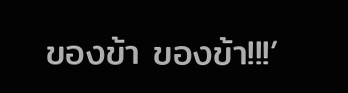ของข้า ของข้า!!!’